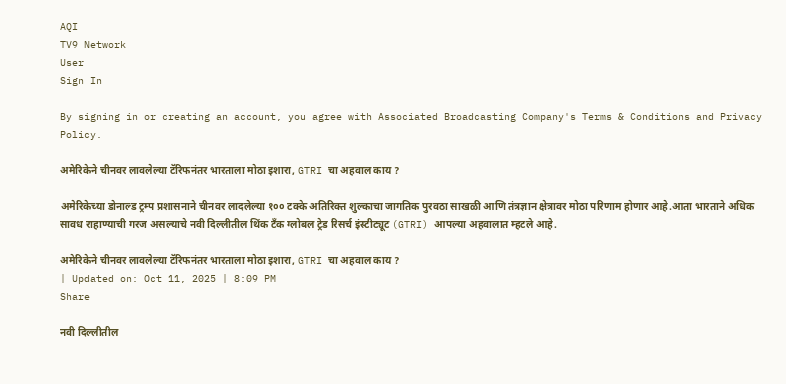AQI
TV9 Network
User
Sign In

By signing in or creating an account, you agree with Associated Broadcasting Company's Terms & Conditions and Privacy Policy.

अमेरिकेने चीनवर लावलेल्या टॅरिफनंतर भारताला मोठा इशारा, GTRI चा अहवाल काय ?

अमेरिकेच्या डोनाल्ड ट्रम्प प्रशासनाने चीनवर लादलेल्या १०० टक्के अतिरिक्त शुल्काचा जागतिक पुरवठा साखळी आणि तंत्रज्ञान क्षेत्रावर मोठा परिणाम होणार आहे.आता भारताने अधिक सावध राहाण्याची गरज असल्याचे नवी दिल्लीतील थिंक टँक ग्लोबल ट्रेड रिसर्च इंस्टीट्यूट (GTRI) आपल्या अहवालात म्हटले आहे.

अमेरिकेने चीनवर लावलेल्या टॅरिफनंतर भारताला मोठा इशारा, GTRI चा अहवाल काय ?
| Updated on: Oct 11, 2025 | 8:09 PM
Share

नवी दिल्लीतील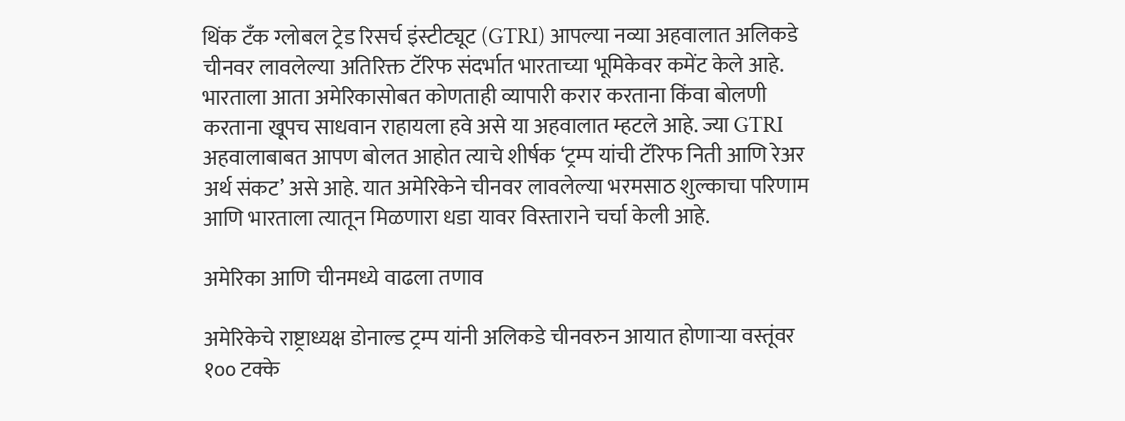थिंक टँक ग्लोबल ट्रेड रिसर्च इंस्टीट्यूट (GTRI) आपल्या नव्या अहवालात अलिकडे चीनवर लावलेल्या अतिरिक्त टॅरिफ संदर्भात भारताच्या भूमिकेवर कमेंट केले आहे. भारताला आता अमेरिकासोबत कोणताही व्यापारी करार करताना किंवा बोलणी करताना खूपच साधवान राहायला हवे असे या अहवालात म्हटले आहे. ज्या GTRI अहवालाबाबत आपण बोलत आहोत त्याचे शीर्षक ‘ट्रम्प यांची टॅरिफ निती आणि रेअर अर्थ संकट’ असे आहे. यात अमेरिकेने चीनवर लावलेल्या भरमसाठ शुल्काचा परिणाम आणि भारताला त्यातून मिळणारा धडा यावर विस्ताराने चर्चा केली आहे.

अमेरिका आणि चीनमध्ये वाढला तणाव

अमेरिकेचे राष्ट्राध्यक्ष डोनाल्ड ट्रम्प यांनी अलिकडे चीनवरुन आयात होणाऱ्या वस्तूंवर १०० टक्के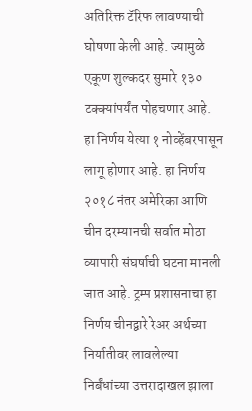अतिरिक्त टॅरिफ लावण्याची घोषणा केली आहे. ज्यामुळे एकूण शुल्कदर सुमारे १३० टक्क्यांपर्यंत पोहचणार आहे. हा निर्णय येत्या १ नोव्हेंबरपासून लागू होणार आहे. हा निर्णय २०१८ नंतर अमेरिका आणि चीन दरम्यानची सर्वात मोठा व्यापारी संघर्षाची घटना मानली जात आहे. ट्रम्प प्रशासनाचा हा निर्णय चीनद्वारे रेअर अर्थच्या निर्यातीवर लावलेल्या निर्बंधांच्या उत्तरादाखल झाला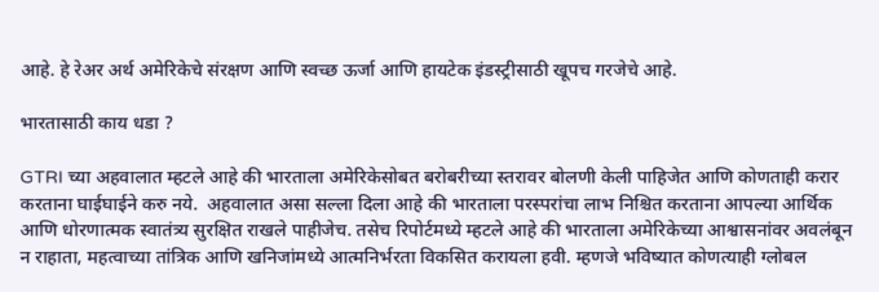आहे. हे रेअर अर्थ अमेरिकेचे संरक्षण आणि स्वच्छ ऊर्जा आणि हायटेक इंडस्ट्रीसाठी खूपच गरजेचे आहे.

भारतासाठी काय धडा ?

GTRI च्या अहवालात म्हटले आहे की भारताला अमेरिकेसोबत बरोबरीच्या स्तरावर बोलणी केली पाहिजेत आणि कोणताही करार करताना घाईघाईने करु नये.  अहवालात असा सल्ला दिला आहे की भारताला परस्परांचा लाभ निश्चित करताना आपल्या आर्थिक आणि धोरणात्मक स्वातंत्र्य सुरक्षित राखले पाहीजेच. तसेच रिपोर्टमध्ये म्हटले आहे की भारताला अमेरिकेच्या आश्वासनांवर अवलंबून न राहाता, महत्वाच्या तांत्रिक आणि खनिजांमध्ये आत्मनिर्भरता विकसित करायला हवी. म्हणजे भविष्यात कोणत्याही ग्लोबल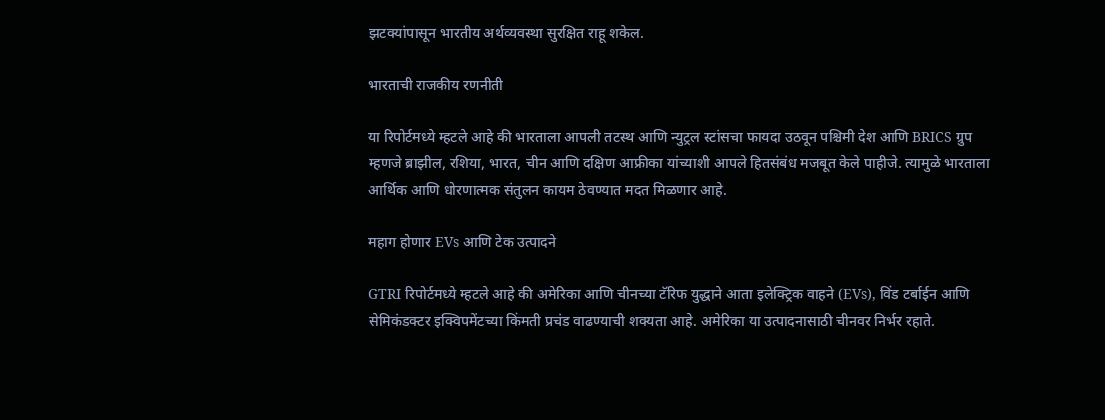झटक्यांपासून भारतीय अर्थव्यवस्था सुरक्षित राहू शकेल.

भारताची राजकीय रणनीती

या रिपोर्टमध्ये म्हटले आहे की भारताला आपली तटस्थ आणि न्युट्रल स्टांसचा फायदा उठवून पश्चिमी देश आणि BRICS ग्रुप म्हणजे ब्राझील, रशिया, भारत, चीन आणि दक्षिण आफ्रीका यांच्याशी आपले हितसंबंध मजबूत केले पाहीजे. त्यामुळे भारताला आर्थिक आणि धोरणात्मक संतुलन कायम ठेवण्यात मदत मिळणार आहे.

महाग होणार EVs आणि टेक उत्पादने

GTRI रिपोर्टमध्ये म्हटले आहे की अमेरिका आणि चीनच्या टॅरिफ युद्धाने आता इलेक्ट्रिक वाहने (EVs), विंड टर्बाईन आणि सेमिकंडक्टर इक्विपमेंटच्या किंमती प्रचंड वाढण्याची शक्यता आहे. अमेरिका या उत्पादनासाठी चीनवर निर्भर रहाते.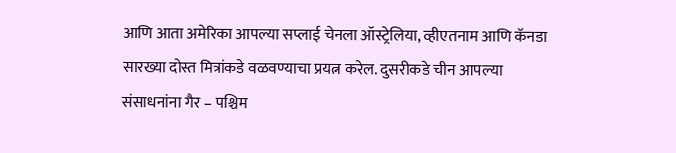आणि आता अमेरिका आपल्या सप्लाई चेनला ऑस्ट्रेलिया, व्हीएतनाम आणि कॅनडा सारख्या दोस्त मित्रांकडे वळवण्याचा प्रयत्न करेल. दुसरीकडे चीन आपल्या संसाधनांना गैर – पश्चिम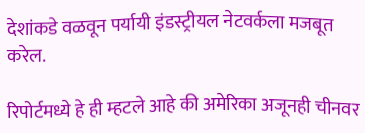देशांकडे वळवून पर्यायी इंडस्ट्रीयल नेटवर्कला मजबूत करेल.

रिपोर्टमध्ये हे ही म्हटले आहे की अमेरिका अजूनही चीनवर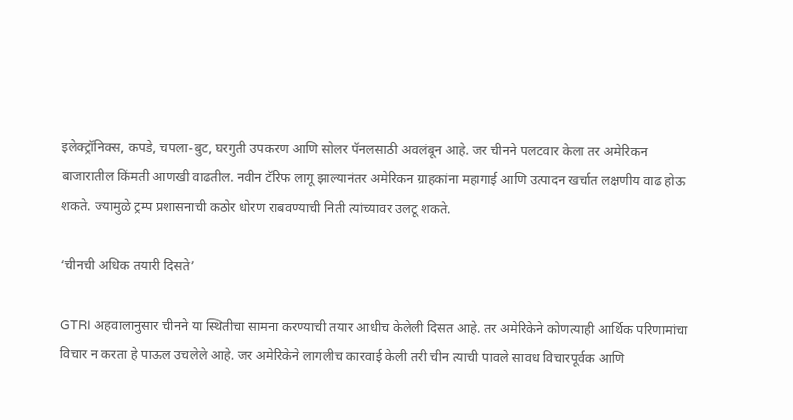इलेक्ट्रॉनिक्स, कपडे, चपला-बुट, घरगुती उपकरण आणि सोलर पॅनलसाठी अवलंबून आहे. जर चीनने पलटवार केला तर अमेरिकन बाजारातील किंमती आणखी वाढतील. नवीन टॅरिफ लागू झाल्यानंतर अमेरिकन ग्राहकांना महागाई आणि उत्पादन खर्चात लक्षणीय वाढ होऊ शकते. ज्यामुळे ट्रम्प प्रशासनाची कठोर धोरण राबवण्याची निती त्यांच्यावर उलटू शकते.

‘चीनची अधिक तयारी दिसते’

GTRI अहवालानुसार चीनने या स्थितीचा सामना करण्याची तयार आधीच केलेली दिसत आहे. तर अमेरिकेने कोणत्याही आर्थिक परिणामांचा विचार न करता हे पाऊल उचलेले आहे. जर अमेरिकेने लागलीच कारवाई केली तरी चीन त्याची पावले सावध विचारपूर्वक आणि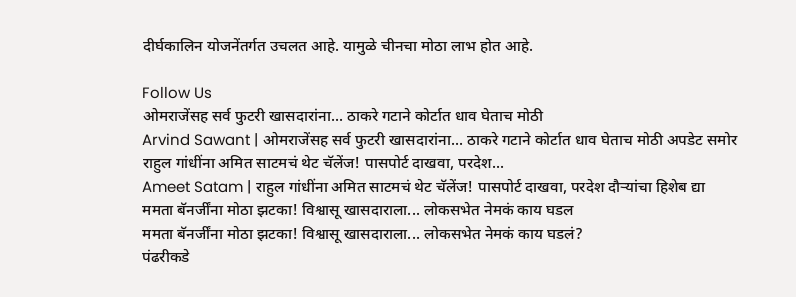दीर्घकालिन योजनेंतर्गत उचलत आहे. यामुळे चीनचा मोठा लाभ होत आहे.

Follow Us
ओमराजेंसह सर्व फुटरी खासदारांना... ठाकरे गटाने कोर्टात धाव घेताच मोठी
Arvind Sawant | ओमराजेंसह सर्व फुटरी खासदारांना... ठाकरे गटाने कोर्टात धाव घेताच मोठी अपडेट समोर
राहुल गांधींना अमित साटमचं थेट चॅलेंज! पासपोर्ट दाखवा, परदेश...
Ameet Satam | राहुल गांधींना अमित साटमचं थेट चॅलेंज! पासपोर्ट दाखवा, परदेश दौऱ्यांचा हिशेब द्या
ममता बॅनर्जींना मोठा झटका! विश्वासू खासदाराला... लोकसभेत नेमकं काय घडल
ममता बॅनर्जींना मोठा झटका! विश्वासू खासदाराला... लोकसभेत नेमकं काय घडलं?
पंढरीकडे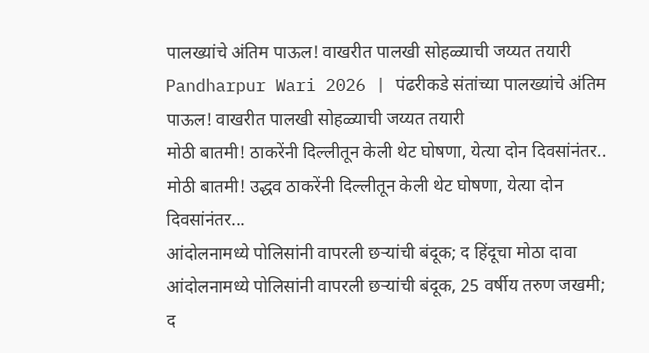पालख्यांचे अंतिम पाऊल! वाखरीत पालखी सोहळ्याची जय्यत तयारी
Pandharpur Wari 2026 | पंढरीकडे संतांच्या पालख्यांचे अंतिम पाऊल! वाखरीत पालखी सोहळ्याची जय्यत तयारी
मोठी बातमी! ठाकरेंनी दिल्लीतून केली थेट घोषणा, येत्या दोन दिवसांनंतर..
मोठी बातमी! उद्धव ठाकरेंनी दिल्लीतून केली थेट घोषणा, येत्या दोन दिवसांनंतर...
आंदोलनामध्ये पोलिसांनी वापरली छऱ्यांची बंदूक; द हिंदूचा मोठा दावा
आंदोलनामध्ये पोलिसांनी वापरली छऱ्यांची बंदूक, 25 वर्षीय तरुण जखमी; द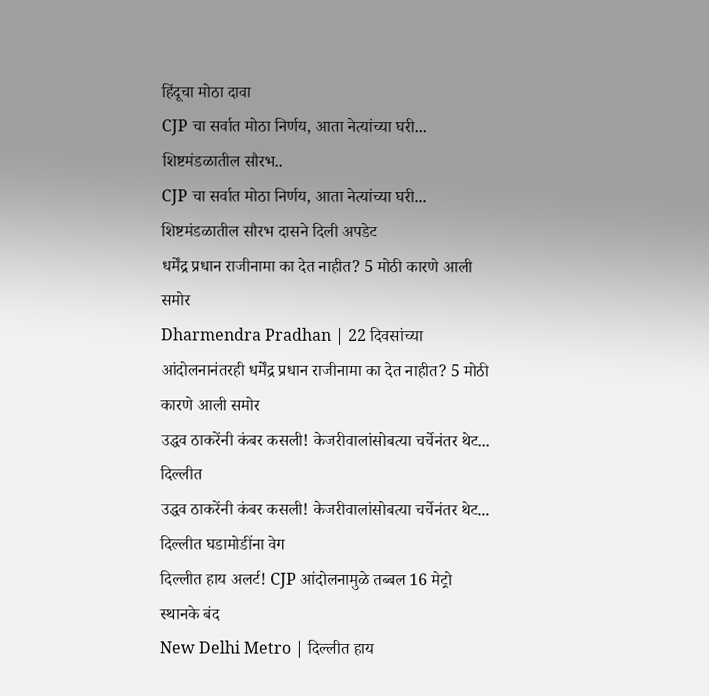हिंदूचा मोठा दावा
CJP चा सर्वात मोठा निर्णय, आता नेत्यांच्या घरी... शिष्टमंडळातील सौरभ..
CJP चा सर्वात मोठा निर्णय, आता नेत्यांच्या घरी... शिष्टमंडळातील सौरभ दासने दिली अपडेट
धर्मेंद्र प्रधान राजीनामा का देत नाहीत? 5 मोठी कारणे आली समोर
Dharmendra Pradhan | 22 दिवसांच्या आंदोलनानंतरही धर्मेंद्र प्रधान राजीनामा का देत नाहीत? 5 मोठी कारणे आली समोर
उद्धव ठाकरेंनी कंबर कसली! केजरीवालांसोबत्या चर्चेनंतर थेट... दिल्लीत
उद्धव ठाकरेंनी कंबर कसली! केजरीवालांसोबत्या चर्चेनंतर थेट... दिल्लीत घडामोडींना वेग
दिल्लीत हाय अलर्ट! CJP आंदोलनामुळे तब्बल 16 मेट्रो स्थानके बंद
New Delhi Metro | दिल्लीत हाय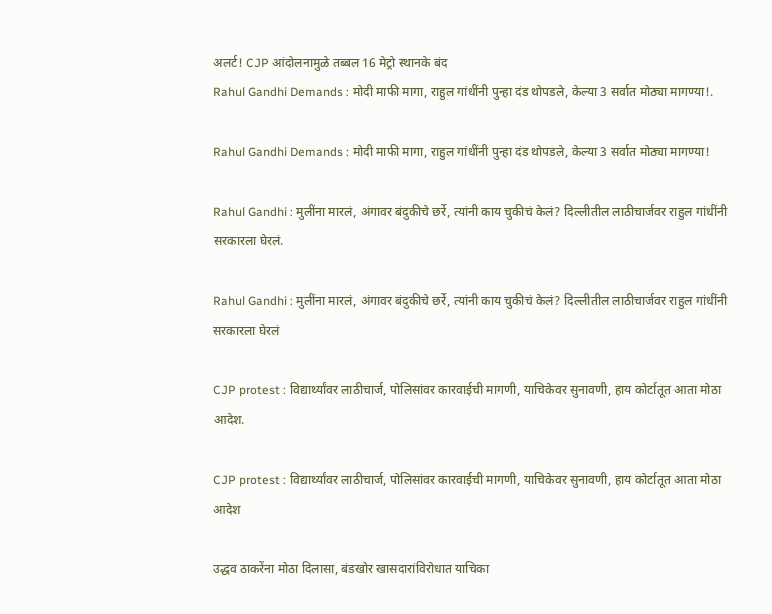अलर्ट! CJP आंदोलनामुळे तब्बल 16 मेट्रो स्थानके बंद
Rahul Gandhi Demands : मोदी माफी मागा, राहुल गांधींनी पुन्हा दंड थोपडले, केल्या 3 सर्वात मोठ्या मागण्या!.

Rahul Gandhi Demands : मोदी माफी मागा, राहुल गांधींनी पुन्हा दंड थोपडले, केल्या 3 सर्वात मोठ्या मागण्या!

Rahul Gandhi : मुलींना मारलं, अंगावर बंदुकीचे छर्रे, त्यांनी काय चुकीचं केलं? दिल्लीतील लाठीचार्जवर राहुल गांधींनी सरकारला घेरलं.

Rahul Gandhi : मुलींना मारलं, अंगावर बंदुकीचे छर्रे, त्यांनी काय चुकीचं केलं? दिल्लीतील लाठीचार्जवर राहुल गांधींनी सरकारला घेरलं

CJP protest : विद्यार्थ्यांवर लाठीचार्ज, पोलिसांवर कारवाईची मागणी, याचिकेवर सुनावणी, हाय कोर्टातूत आता मोठा आदेश.

CJP protest : विद्यार्थ्यांवर लाठीचार्ज, पोलिसांवर कारवाईची मागणी, याचिकेवर सुनावणी, हाय कोर्टातूत आता मोठा आदेश

उद्धव ठाकरेंना मोठा दिलासा, बंडखोर खासदारांविरोधात याचिका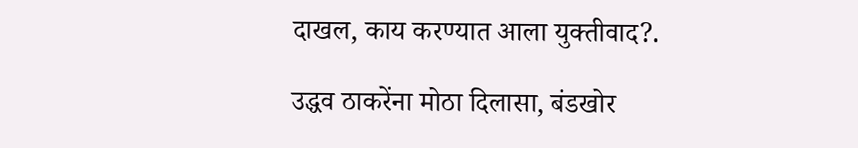दाखल, काय करण्यात आला युक्तीवाद?.

उद्धव ठाकरेंना मोठा दिलासा, बंडखोर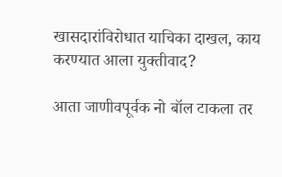खासदारांविरोधात याचिका दाखल, काय करण्यात आला युक्तीवाद?

आता जाणीवपूर्वक नो बॉल टाकला तर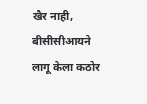खैर नाही, बीसीसीआयने लागू केला कठोर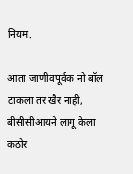नियम.

आता जाणीवपूर्वक नो बॉल टाकला तर खैर नाही, बीसीसीआयने लागू केला कठोर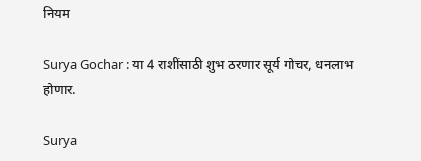नियम

Surya Gochar : या 4 राशींसाठी शुभ ठरणार सूर्य गोचर, धनलाभ होणार.

Surya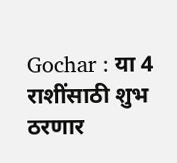Gochar : या 4 राशींसाठी शुभ ठरणार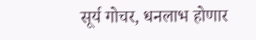सूर्य गोचर, धनलाभ होणार